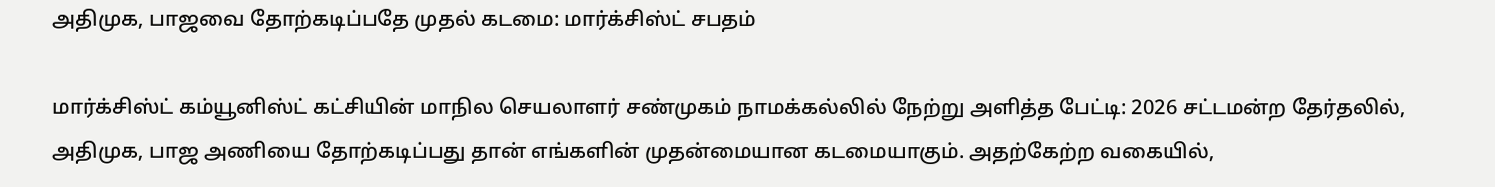அதிமுக, பாஜவை தோற்கடிப்பதே முதல் கடமை: மார்க்சிஸ்ட் சபதம்

மார்க்சிஸ்ட் கம்யூனிஸ்ட் கட்சியின் மாநில செயலாளர் சண்முகம் நாமக்கல்லில் நேற்று அளித்த பேட்டி: 2026 சட்டமன்ற தேர்தலில், அதிமுக, பாஜ அணியை தோற்கடிப்பது தான் எங்களின் முதன்மையான கடமையாகும். அதற்கேற்ற வகையில்,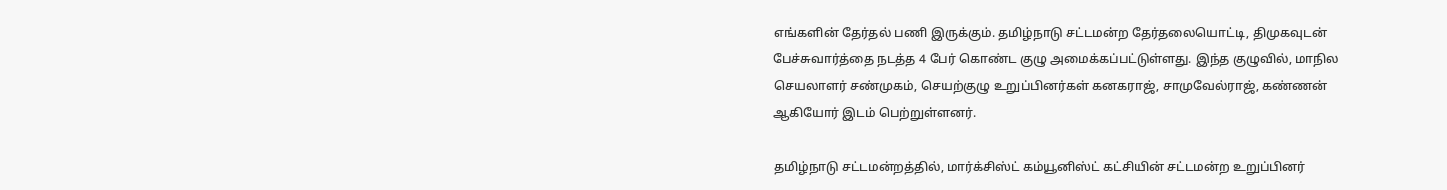எங்களின் தேர்தல் பணி இருக்கும். தமிழ்நாடு சட்டமன்ற தேர்தலையொட்டி, திமுகவுடன் பேச்சுவார்த்தை நடத்த 4 பேர் கொண்ட குழு அமைக்கப்பட்டுள்ளது. இந்த குழுவில், மாநில செயலாளர் சண்முகம், செயற்குழு உறுப்பினர்கள் கனகராஜ், சாமுவேல்ராஜ், கண்ணன் ஆகியோர் இடம் பெற்றுள்ளனர்.

தமிழ்நாடு சட்டமன்றத்தில், மார்க்சிஸ்ட் கம்யூனிஸ்ட் கட்சியின் சட்டமன்ற உறுப்பினர்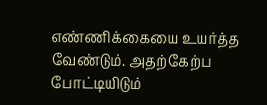எண்ணிக்கையை உயர்த்த வேண்டும். அதற்கேற்ப போட்டியிடும்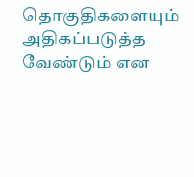தொகுதிகளையும் அதிகப்படுத்த வேண்டும் என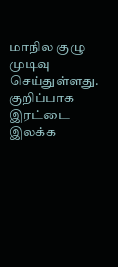மாநில குழு முடிவு செய்துள்ளது. குறிப்பாக இரட்டை இலக்க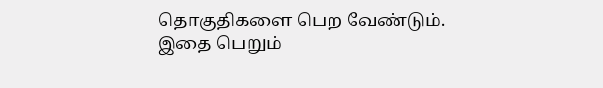தொகுதிகளை பெற வேண்டும். இதை பெறும்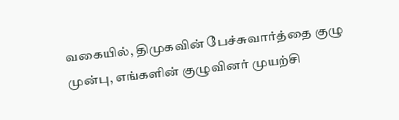வகையில், திமுகவின் பேச்சுவார்த்தை குழு முன்பு, எங்களின் குழுவினர் முயற்சி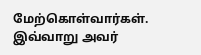மேற்கொள்வார்கள். இவ்வாறு அவர்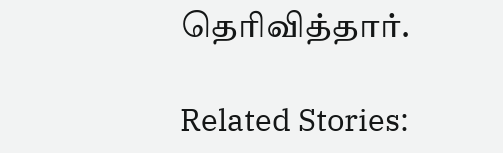தெரிவித்தார்.

Related Stories: